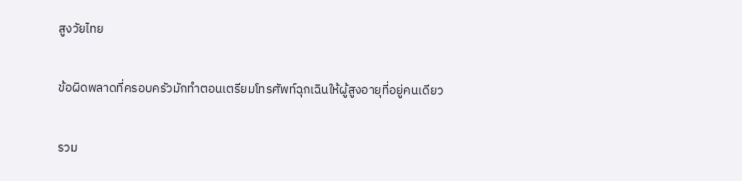สูงวัยไทย

ข้อผิดพลาดที่ครอบครัวมักทำตอนเตรียมโทรศัพท์ฉุกเฉินให้ผู้สูงอายุที่อยู่คนเดียว

รวม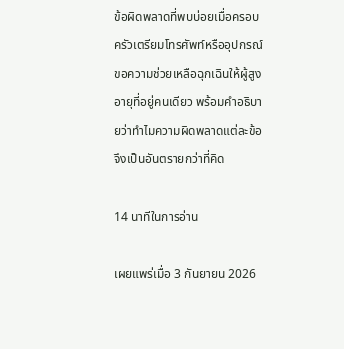ข้อผิดพลาดที่พบบ่อยเมื่อครอบครัวเตรียมโทรศัพท์หรืออุปกรณ์ขอความช่วยเหลือฉุกเฉินให้ผู้สูงอายุที่อยู่คนเดียว พร้อมคำอธิบายว่าทำไมความผิดพลาดแต่ละข้อจึงเป็นอันตรายกว่าที่คิด

14 นาทีในการอ่าน

เผยแพร่เมื่อ 3 กันยายน 2026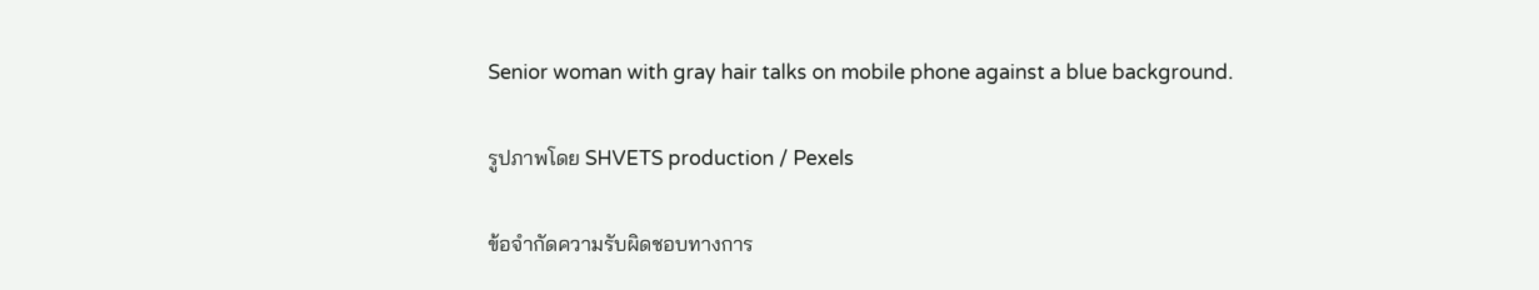Senior woman with gray hair talks on mobile phone against a blue background.

รูปภาพโดย SHVETS production / Pexels

ข้อจำกัดความรับผิดชอบทางการ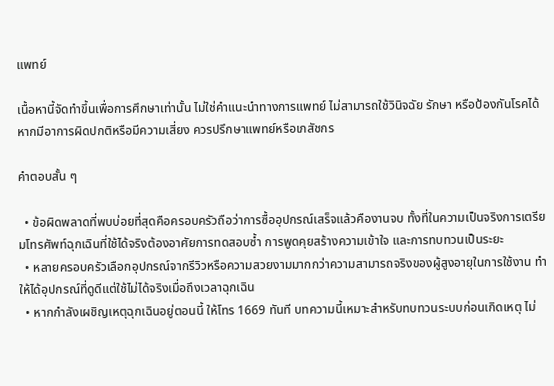แพทย์

เนื้อหานี้จัดทำขึ้นเพื่อการศึกษาเท่านั้น ไม่ใช่คำแนะนำทางการแพทย์ ไม่สามารถใช้วินิจฉัย รักษา หรือป้องกันโรคได้ หากมีอาการผิดปกติหรือมีความเสี่ยง ควรปรึกษาแพทย์หรือเภสัชกร

คำตอบสั้น ๆ

  • ข้อผิดพลาดที่พบบ่อยที่สุดคือครอบครัวถือว่าการซื้ออุปกรณ์เสร็จแล้วคืองานจบ ทั้งที่ในความเป็นจริงการเตรียมโทรศัพท์ฉุกเฉินที่ใช้ได้จริงต้องอาศัยการทดสอบซ้ำ การพูดคุยสร้างความเข้าใจ และการทบทวนเป็นระยะ
  • หลายครอบครัวเลือกอุปกรณ์จากรีวิวหรือความสวยงามมากกว่าความสามารถจริงของผู้สูงอายุในการใช้งาน ทำให้ได้อุปกรณ์ที่ดูดีแต่ใช้ไม่ได้จริงเมื่อถึงเวลาฉุกเฉิน
  • หากกำลังเผชิญเหตุฉุกเฉินอยู่ตอนนี้ ให้โทร 1669 ทันที บทความนี้เหมาะสำหรับทบทวนระบบก่อนเกิดเหตุ ไม่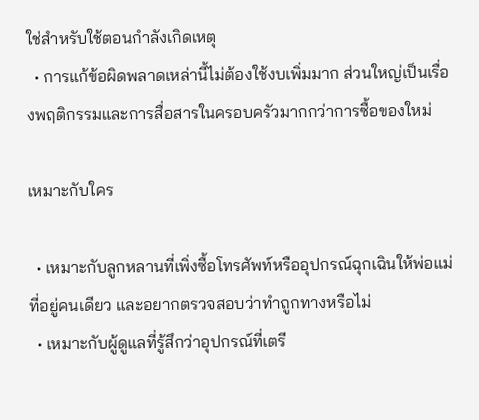ใช่สำหรับใช้ตอนกำลังเกิดเหตุ
  • การแก้ข้อผิดพลาดเหล่านี้ไม่ต้องใช้งบเพิ่มมาก ส่วนใหญ่เป็นเรื่องพฤติกรรมและการสื่อสารในครอบครัวมากกว่าการซื้อของใหม่

เหมาะกับใคร

  • เหมาะกับลูกหลานที่เพิ่งซื้อโทรศัพท์หรืออุปกรณ์ฉุกเฉินให้พ่อแม่ที่อยู่คนเดียว และอยากตรวจสอบว่าทำถูกทางหรือไม่
  • เหมาะกับผู้ดูแลที่รู้สึกว่าอุปกรณ์ที่เตรี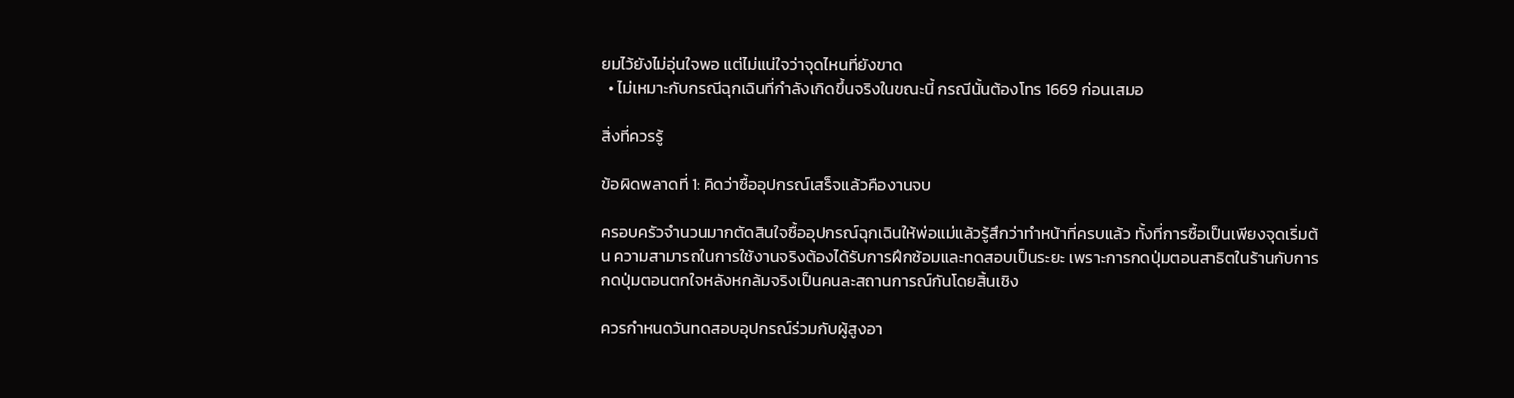ยมไว้ยังไม่อุ่นใจพอ แต่ไม่แน่ใจว่าจุดไหนที่ยังขาด
  • ไม่เหมาะกับกรณีฉุกเฉินที่กำลังเกิดขึ้นจริงในขณะนี้ กรณีนั้นต้องโทร 1669 ก่อนเสมอ

สิ่งที่ควรรู้

ข้อผิดพลาดที่ 1: คิดว่าซื้ออุปกรณ์เสร็จแล้วคืองานจบ

ครอบครัวจำนวนมากตัดสินใจซื้ออุปกรณ์ฉุกเฉินให้พ่อแม่แล้วรู้สึกว่าทำหน้าที่ครบแล้ว ทั้งที่การซื้อเป็นเพียงจุดเริ่มต้น ความสามารถในการใช้งานจริงต้องได้รับการฝึกซ้อมและทดสอบเป็นระยะ เพราะการกดปุ่มตอนสาธิตในร้านกับการกดปุ่มตอนตกใจหลังหกล้มจริงเป็นคนละสถานการณ์กันโดยสิ้นเชิง

ควรกำหนดวันทดสอบอุปกรณ์ร่วมกับผู้สูงอา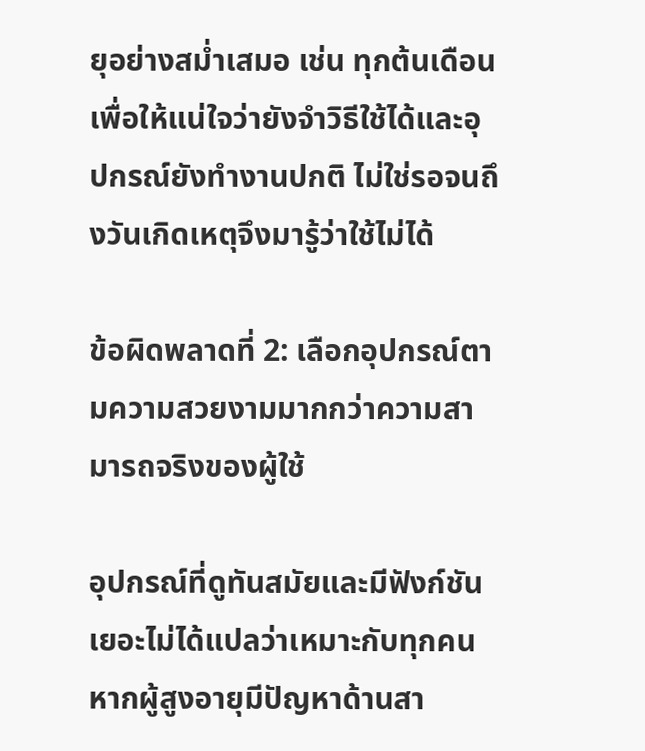ยุอย่างสม่ำเสมอ เช่น ทุกต้นเดือน เพื่อให้แน่ใจว่ายังจำวิธีใช้ได้และอุปกรณ์ยังทำงานปกติ ไม่ใช่รอจนถึงวันเกิดเหตุจึงมารู้ว่าใช้ไม่ได้

ข้อผิดพลาดที่ 2: เลือกอุปกรณ์ตามความสวยงามมากกว่าความสามารถจริงของผู้ใช้

อุปกรณ์ที่ดูทันสมัยและมีฟังก์ชันเยอะไม่ได้แปลว่าเหมาะกับทุกคน หากผู้สูงอายุมีปัญหาด้านสา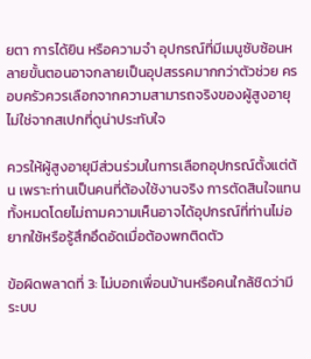ยตา การได้ยิน หรือความจำ อุปกรณ์ที่มีเมนูซับซ้อนหลายขั้นตอนอาจกลายเป็นอุปสรรคมากกว่าตัวช่วย ครอบครัวควรเลือกจากความสามารถจริงของผู้สูงอายุ ไม่ใช่จากสเปกที่ดูน่าประทับใจ

ควรให้ผู้สูงอายุมีส่วนร่วมในการเลือกอุปกรณ์ตั้งแต่ต้น เพราะท่านเป็นคนที่ต้องใช้งานจริง การตัดสินใจแทนทั้งหมดโดยไม่ถามความเห็นอาจได้อุปกรณ์ที่ท่านไม่อยากใช้หรือรู้สึกอึดอัดเมื่อต้องพกติดตัว

ข้อผิดพลาดที่ 3: ไม่บอกเพื่อนบ้านหรือคนใกล้ชิดว่ามีระบบ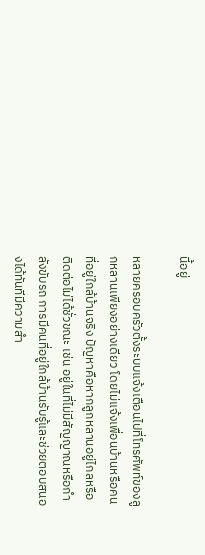นี้อยู่

หลายครอบครัวตั้งระบบแจ้งเตือนไปที่โทรศัพท์ของลูกหลานเพียงอย่างเดียว โดยไม่แจ้งเพื่อนบ้านหรือคนที่อยู่ใกล้บ้านจริง ปัญหาคือหากลูกหลานอยู่ไกลหรือติดต่อไม่ได้ชั่วขณะ เช่น อยู่ในที่ไม่มีสัญญาณหรือกำลังขับรถ การมีคนที่อยู่ใกล้บ้านรับรู้และช่วยตอบสนองได้ทันทีมีความสำ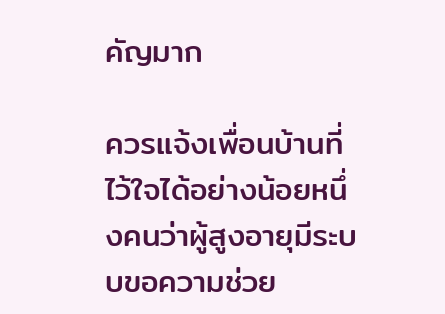คัญมาก

ควรแจ้งเพื่อนบ้านที่ไว้ใจได้อย่างน้อยหนึ่งคนว่าผู้สูงอายุมีระบบขอความช่วย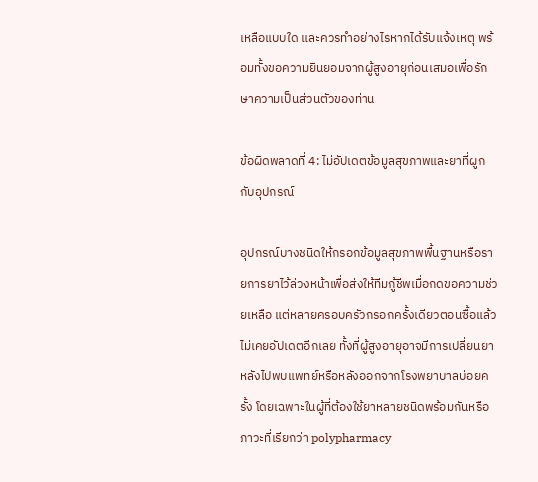เหลือแบบใด และควรทำอย่างไรหากได้รับแจ้งเหตุ พร้อมทั้งขอความยินยอมจากผู้สูงอายุก่อนเสมอเพื่อรักษาความเป็นส่วนตัวของท่าน

ข้อผิดพลาดที่ 4: ไม่อัปเดตข้อมูลสุขภาพและยาที่ผูกกับอุปกรณ์

อุปกรณ์บางชนิดให้กรอกข้อมูลสุขภาพพื้นฐานหรือรายการยาไว้ล่วงหน้าเพื่อส่งให้ทีมกู้ชีพเมื่อกดขอความช่วยเหลือ แต่หลายครอบครัวกรอกครั้งเดียวตอนซื้อแล้วไม่เคยอัปเดตอีกเลย ทั้งที่ผู้สูงอายุอาจมีการเปลี่ยนยาหลังไปพบแพทย์หรือหลังออกจากโรงพยาบาลบ่อยครั้ง โดยเฉพาะในผู้ที่ต้องใช้ยาหลายชนิดพร้อมกันหรือภาวะที่เรียกว่า polypharmacy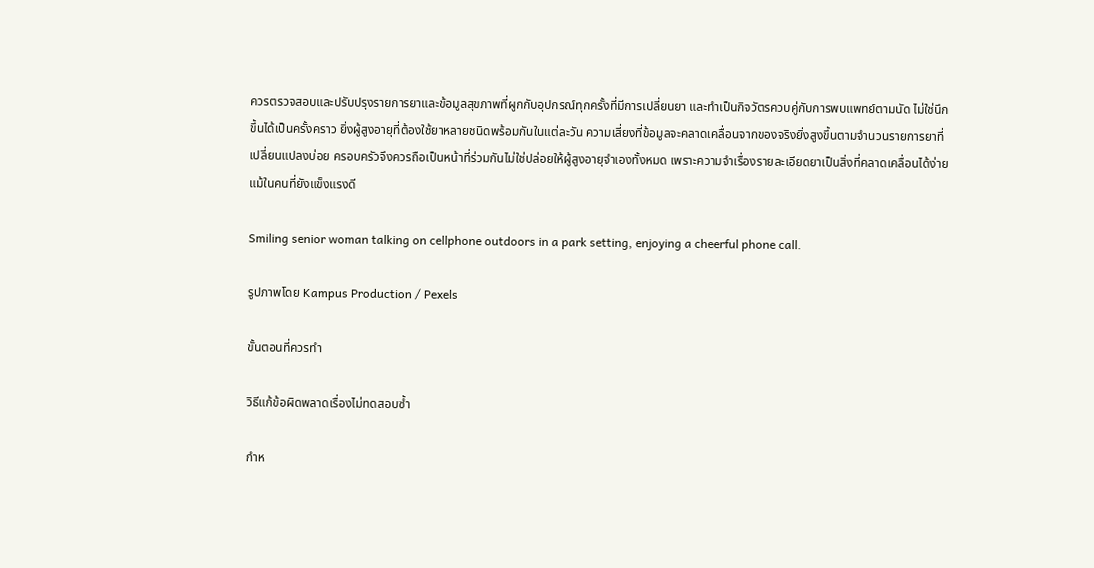ควรตรวจสอบและปรับปรุงรายการยาและข้อมูลสุขภาพที่ผูกกับอุปกรณ์ทุกครั้งที่มีการเปลี่ยนยา และทำเป็นกิจวัตรควบคู่กับการพบแพทย์ตามนัด ไม่ใช่นึกขึ้นได้เป็นครั้งคราว ยิ่งผู้สูงอายุที่ต้องใช้ยาหลายชนิดพร้อมกันในแต่ละวัน ความเสี่ยงที่ข้อมูลจะคลาดเคลื่อนจากของจริงยิ่งสูงขึ้นตามจำนวนรายการยาที่เปลี่ยนแปลงบ่อย ครอบครัวจึงควรถือเป็นหน้าที่ร่วมกันไม่ใช่ปล่อยให้ผู้สูงอายุจำเองทั้งหมด เพราะความจำเรื่องรายละเอียดยาเป็นสิ่งที่คลาดเคลื่อนได้ง่ายแม้ในคนที่ยังแข็งแรงดี

Smiling senior woman talking on cellphone outdoors in a park setting, enjoying a cheerful phone call.

รูปภาพโดย Kampus Production / Pexels

ขั้นตอนที่ควรทำ

วิธีแก้ข้อผิดพลาดเรื่องไม่ทดสอบซ้ำ

กำห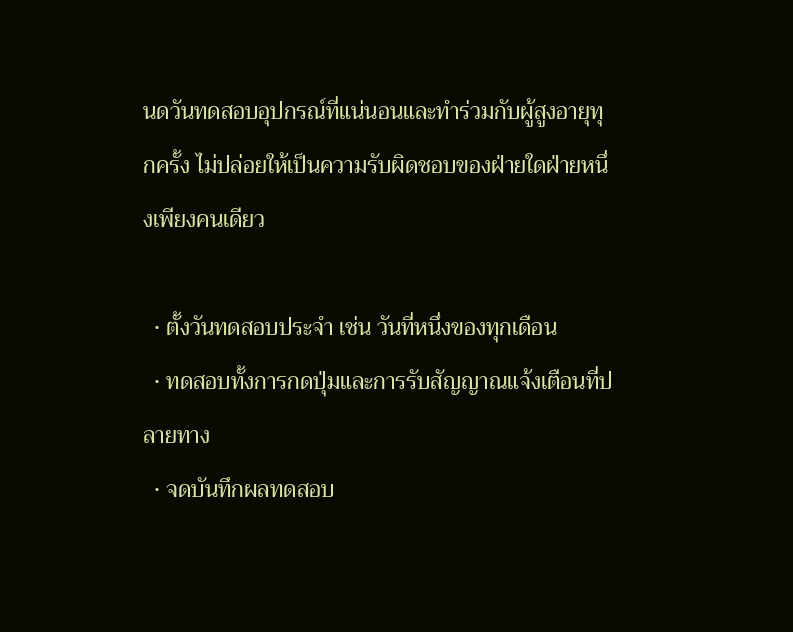นดวันทดสอบอุปกรณ์ที่แน่นอนและทำร่วมกับผู้สูงอายุทุกครั้ง ไม่ปล่อยให้เป็นความรับผิดชอบของฝ่ายใดฝ่ายหนึ่งเพียงคนเดียว

  • ตั้งวันทดสอบประจำ เช่น วันที่หนึ่งของทุกเดือน
  • ทดสอบทั้งการกดปุ่มและการรับสัญญาณแจ้งเตือนที่ปลายทาง
  • จดบันทึกผลทดสอบ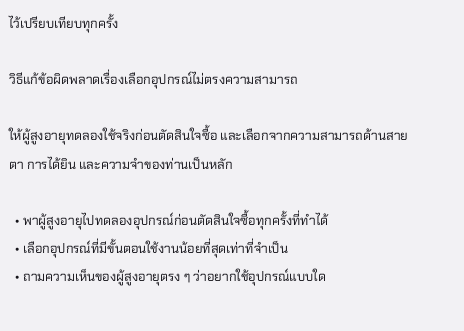ไว้เปรียบเทียบทุกครั้ง

วิธีแก้ข้อผิดพลาดเรื่องเลือกอุปกรณ์ไม่ตรงความสามารถ

ให้ผู้สูงอายุทดลองใช้จริงก่อนตัดสินใจซื้อ และเลือกจากความสามารถด้านสายตา การได้ยิน และความจำของท่านเป็นหลัก

  • พาผู้สูงอายุไปทดลองอุปกรณ์ก่อนตัดสินใจซื้อทุกครั้งที่ทำได้
  • เลือกอุปกรณ์ที่มีขั้นตอนใช้งานน้อยที่สุดเท่าที่จำเป็น
  • ถามความเห็นของผู้สูงอายุตรง ๆ ว่าอยากใช้อุปกรณ์แบบใด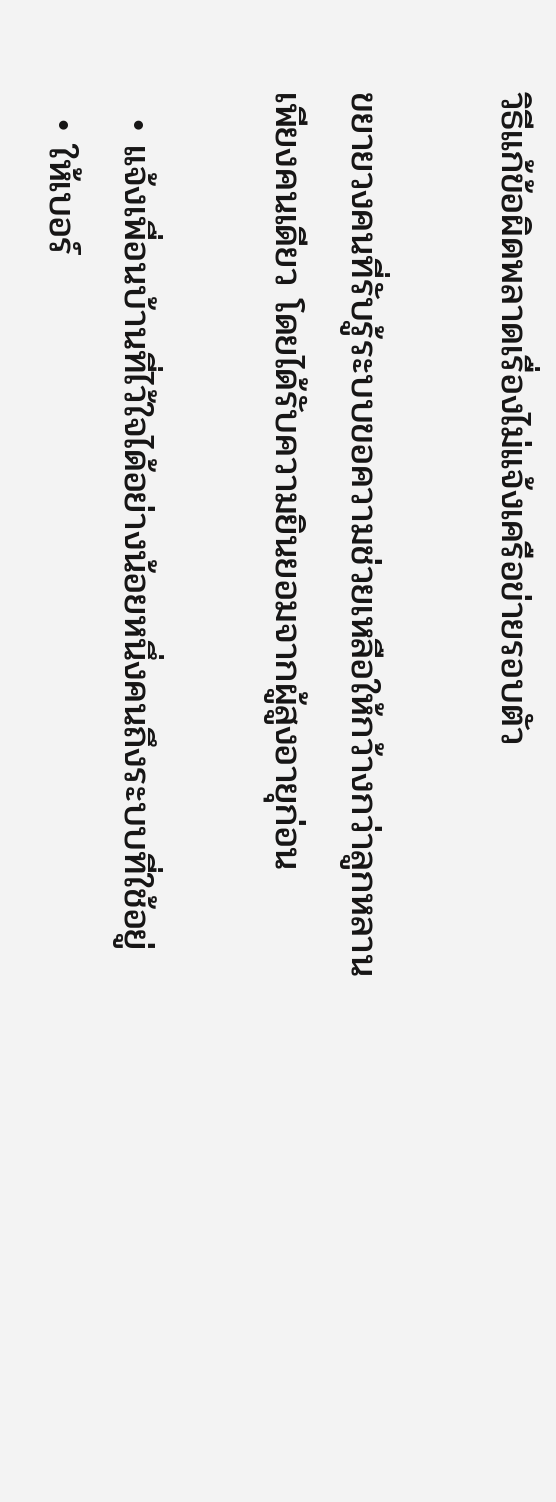วิธีแก้ข้อผิดพลาดเรื่องไม่แจ้งเครือข่ายรอบตัว

ขยายวงคนที่รับรู้ระบบขอความช่วยเหลือให้กว้างกว่าลูกหลานเพียงคนเดียว โดยได้รับความยินยอมจากผู้สูงอายุก่อน

  • แจ้งเพื่อนบ้านที่ไว้ใจได้อย่างน้อยหนึ่งคนถึงระบบที่ใช้อยู่
  • ให้เบอร์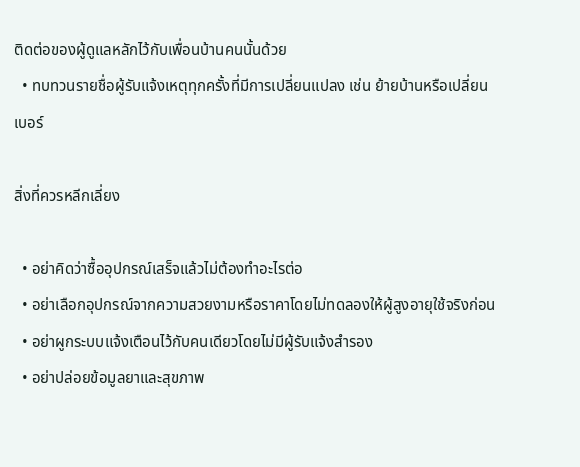ติดต่อของผู้ดูแลหลักไว้กับเพื่อนบ้านคนนั้นด้วย
  • ทบทวนรายชื่อผู้รับแจ้งเหตุทุกครั้งที่มีการเปลี่ยนแปลง เช่น ย้ายบ้านหรือเปลี่ยนเบอร์

สิ่งที่ควรหลีกเลี่ยง

  • อย่าคิดว่าซื้ออุปกรณ์เสร็จแล้วไม่ต้องทำอะไรต่อ
  • อย่าเลือกอุปกรณ์จากความสวยงามหรือราคาโดยไม่ทดลองให้ผู้สูงอายุใช้จริงก่อน
  • อย่าผูกระบบแจ้งเตือนไว้กับคนเดียวโดยไม่มีผู้รับแจ้งสำรอง
  • อย่าปล่อยข้อมูลยาและสุขภาพ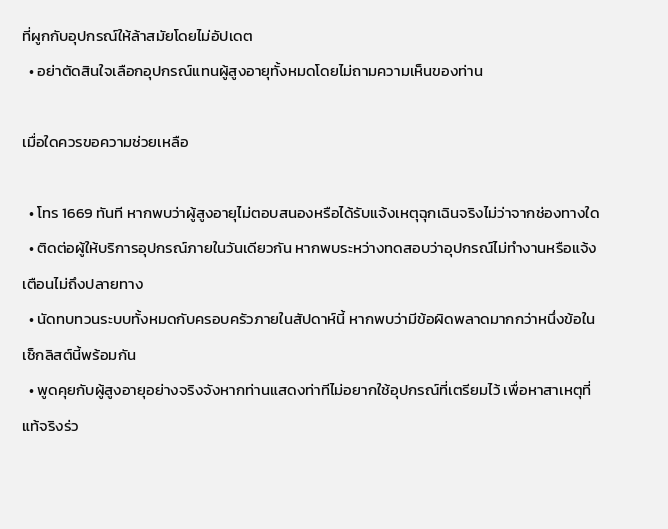ที่ผูกกับอุปกรณ์ให้ล้าสมัยโดยไม่อัปเดต
  • อย่าตัดสินใจเลือกอุปกรณ์แทนผู้สูงอายุทั้งหมดโดยไม่ถามความเห็นของท่าน

เมื่อใดควรขอความช่วยเหลือ

  • โทร 1669 ทันที หากพบว่าผู้สูงอายุไม่ตอบสนองหรือได้รับแจ้งเหตุฉุกเฉินจริงไม่ว่าจากช่องทางใด
  • ติดต่อผู้ให้บริการอุปกรณ์ภายในวันเดียวกัน หากพบระหว่างทดสอบว่าอุปกรณ์ไม่ทำงานหรือแจ้งเตือนไม่ถึงปลายทาง
  • นัดทบทวนระบบทั้งหมดกับครอบครัวภายในสัปดาห์นี้ หากพบว่ามีข้อผิดพลาดมากกว่าหนึ่งข้อในเช็กลิสต์นี้พร้อมกัน
  • พูดคุยกับผู้สูงอายุอย่างจริงจังหากท่านแสดงท่าทีไม่อยากใช้อุปกรณ์ที่เตรียมไว้ เพื่อหาสาเหตุที่แท้จริงร่ว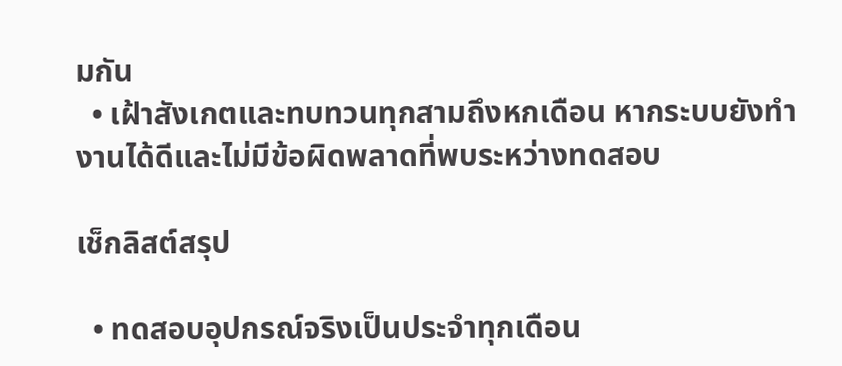มกัน
  • เฝ้าสังเกตและทบทวนทุกสามถึงหกเดือน หากระบบยังทำงานได้ดีและไม่มีข้อผิดพลาดที่พบระหว่างทดสอบ

เช็กลิสต์สรุป

  • ทดสอบอุปกรณ์จริงเป็นประจำทุกเดือน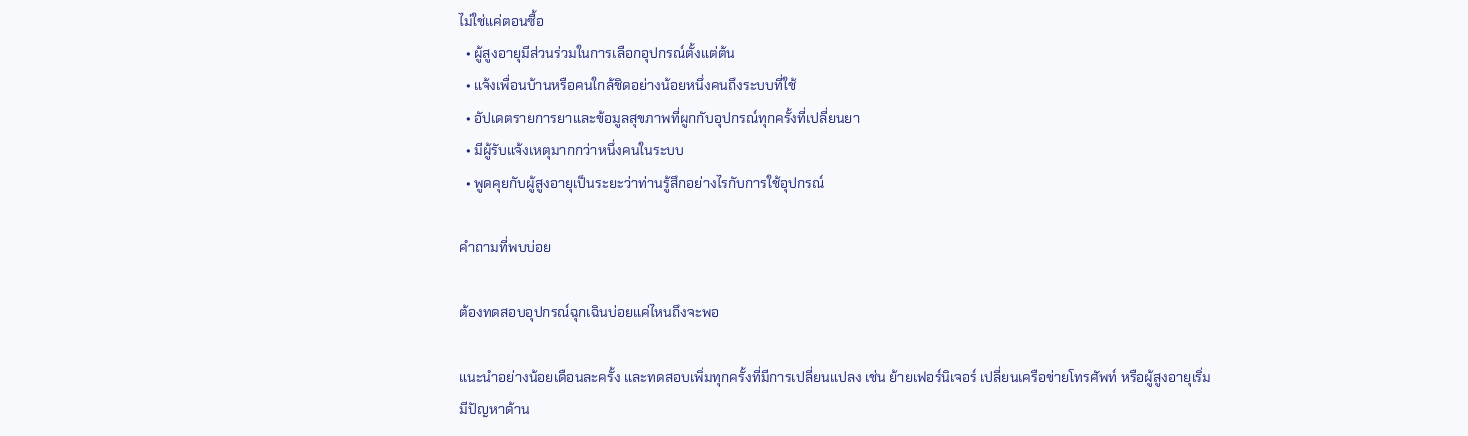ไม่ใช่แค่ตอนซื้อ
  • ผู้สูงอายุมีส่วนร่วมในการเลือกอุปกรณ์ตั้งแต่ต้น
  • แจ้งเพื่อนบ้านหรือคนใกล้ชิดอย่างน้อยหนึ่งคนถึงระบบที่ใช้
  • อัปเดตรายการยาและข้อมูลสุขภาพที่ผูกกับอุปกรณ์ทุกครั้งที่เปลี่ยนยา
  • มีผู้รับแจ้งเหตุมากกว่าหนึ่งคนในระบบ
  • พูดคุยกับผู้สูงอายุเป็นระยะว่าท่านรู้สึกอย่างไรกับการใช้อุปกรณ์

คำถามที่พบบ่อย

ต้องทดสอบอุปกรณ์ฉุกเฉินบ่อยแค่ไหนถึงจะพอ

แนะนำอย่างน้อยเดือนละครั้ง และทดสอบเพิ่มทุกครั้งที่มีการเปลี่ยนแปลง เช่น ย้ายเฟอร์นิเจอร์ เปลี่ยนเครือข่ายโทรศัพท์ หรือผู้สูงอายุเริ่มมีปัญหาด้าน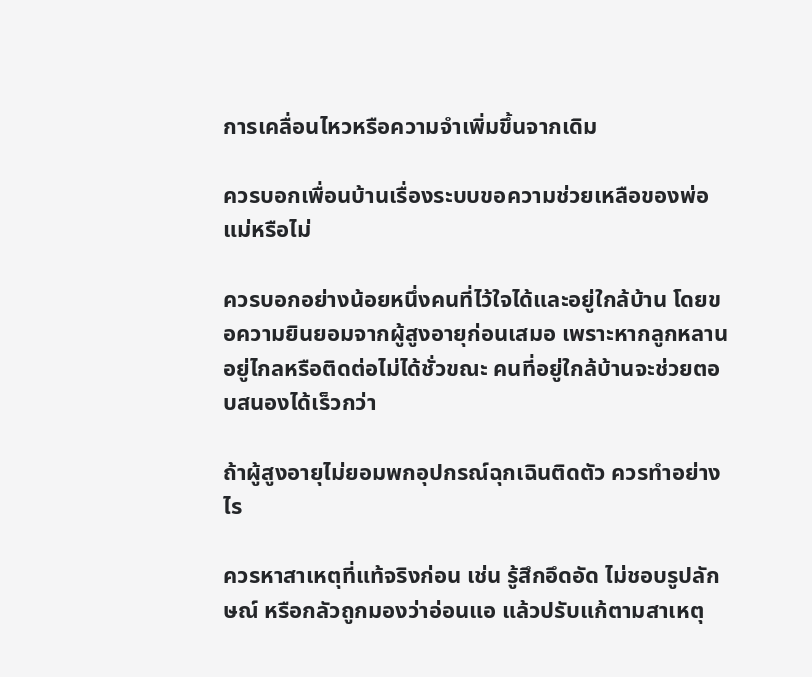การเคลื่อนไหวหรือความจำเพิ่มขึ้นจากเดิม

ควรบอกเพื่อนบ้านเรื่องระบบขอความช่วยเหลือของพ่อแม่หรือไม่

ควรบอกอย่างน้อยหนึ่งคนที่ไว้ใจได้และอยู่ใกล้บ้าน โดยขอความยินยอมจากผู้สูงอายุก่อนเสมอ เพราะหากลูกหลานอยู่ไกลหรือติดต่อไม่ได้ชั่วขณะ คนที่อยู่ใกล้บ้านจะช่วยตอบสนองได้เร็วกว่า

ถ้าผู้สูงอายุไม่ยอมพกอุปกรณ์ฉุกเฉินติดตัว ควรทำอย่างไร

ควรหาสาเหตุที่แท้จริงก่อน เช่น รู้สึกอึดอัด ไม่ชอบรูปลักษณ์ หรือกลัวถูกมองว่าอ่อนแอ แล้วปรับแก้ตามสาเหตุ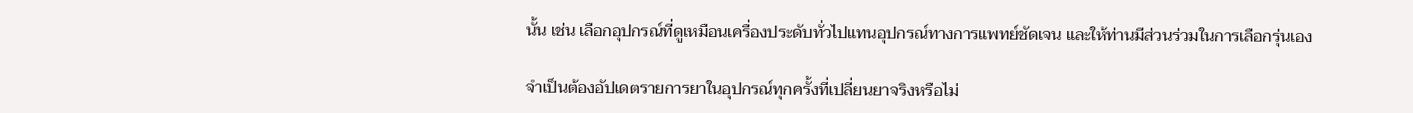นั้น เช่น เลือกอุปกรณ์ที่ดูเหมือนเครื่องประดับทั่วไปแทนอุปกรณ์ทางการแพทย์ชัดเจน และให้ท่านมีส่วนร่วมในการเลือกรุ่นเอง

จำเป็นต้องอัปเดตรายการยาในอุปกรณ์ทุกครั้งที่เปลี่ยนยาจริงหรือไม่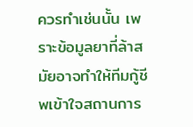ควรทำเช่นนั้น เพราะข้อมูลยาที่ล้าสมัยอาจทำให้ทีมกู้ชีพเข้าใจสถานการ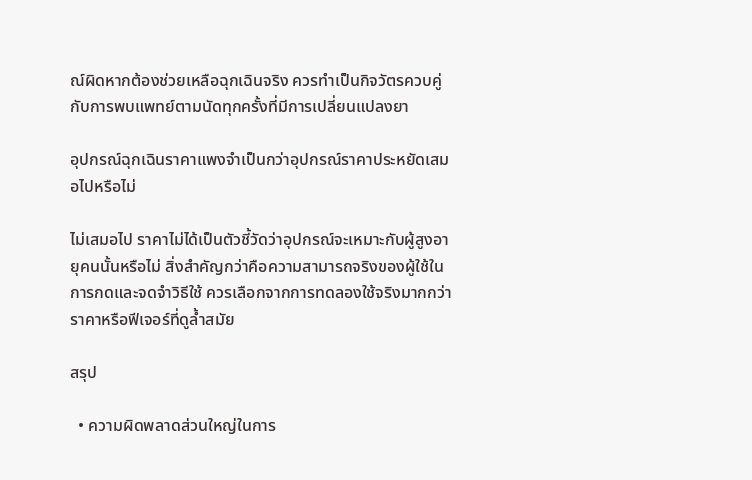ณ์ผิดหากต้องช่วยเหลือฉุกเฉินจริง ควรทำเป็นกิจวัตรควบคู่กับการพบแพทย์ตามนัดทุกครั้งที่มีการเปลี่ยนแปลงยา

อุปกรณ์ฉุกเฉินราคาแพงจำเป็นกว่าอุปกรณ์ราคาประหยัดเสมอไปหรือไม่

ไม่เสมอไป ราคาไม่ได้เป็นตัวชี้วัดว่าอุปกรณ์จะเหมาะกับผู้สูงอายุคนนั้นหรือไม่ สิ่งสำคัญกว่าคือความสามารถจริงของผู้ใช้ในการกดและจดจำวิธีใช้ ควรเลือกจากการทดลองใช้จริงมากกว่าราคาหรือฟีเจอร์ที่ดูล้ำสมัย

สรุป

  • ความผิดพลาดส่วนใหญ่ในการ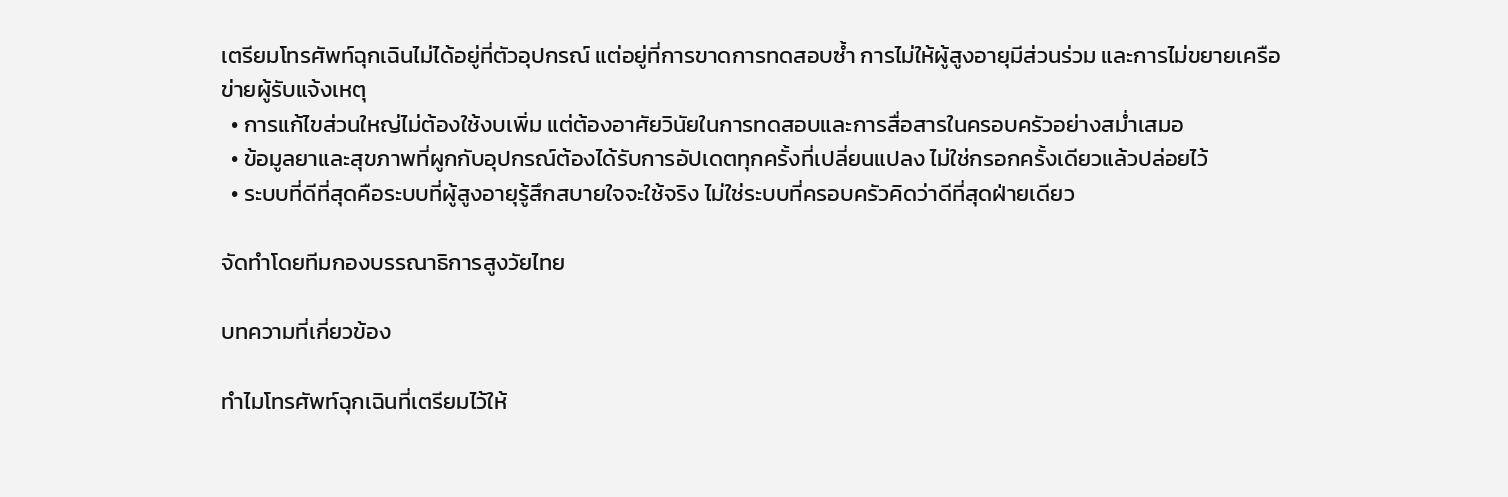เตรียมโทรศัพท์ฉุกเฉินไม่ได้อยู่ที่ตัวอุปกรณ์ แต่อยู่ที่การขาดการทดสอบซ้ำ การไม่ให้ผู้สูงอายุมีส่วนร่วม และการไม่ขยายเครือข่ายผู้รับแจ้งเหตุ
  • การแก้ไขส่วนใหญ่ไม่ต้องใช้งบเพิ่ม แต่ต้องอาศัยวินัยในการทดสอบและการสื่อสารในครอบครัวอย่างสม่ำเสมอ
  • ข้อมูลยาและสุขภาพที่ผูกกับอุปกรณ์ต้องได้รับการอัปเดตทุกครั้งที่เปลี่ยนแปลง ไม่ใช่กรอกครั้งเดียวแล้วปล่อยไว้
  • ระบบที่ดีที่สุดคือระบบที่ผู้สูงอายุรู้สึกสบายใจจะใช้จริง ไม่ใช่ระบบที่ครอบครัวคิดว่าดีที่สุดฝ่ายเดียว

จัดทำโดยทีมกองบรรณาธิการสูงวัยไทย

บทความที่เกี่ยวข้อง

ทำไมโทรศัพท์ฉุกเฉินที่เตรียมไว้ให้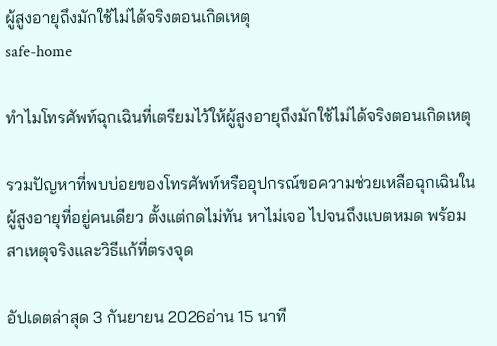ผู้สูงอายุถึงมักใช้ไม่ได้จริงตอนเกิดเหตุ
safe-home

ทำไมโทรศัพท์ฉุกเฉินที่เตรียมไว้ให้ผู้สูงอายุถึงมักใช้ไม่ได้จริงตอนเกิดเหตุ

รวมปัญหาที่พบบ่อยของโทรศัพท์หรืออุปกรณ์ขอความช่วยเหลือฉุกเฉินในผู้สูงอายุที่อยู่คนเดียว ตั้งแต่กดไม่ทัน หาไม่เจอ ไปจนถึงแบตหมด พร้อมสาเหตุจริงและวิธีแก้ที่ตรงจุด

อัปเดตล่าสุด 3 กันยายน 2026อ่าน 15 นาที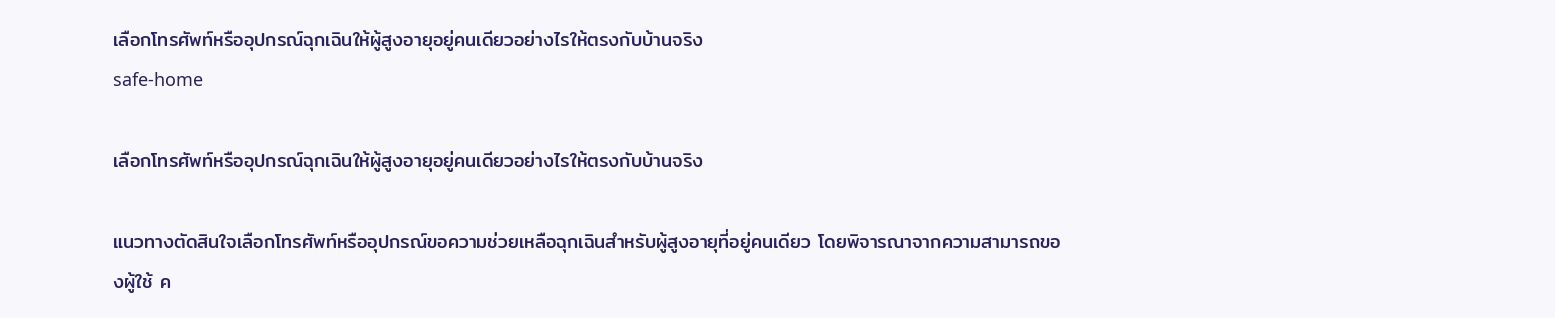เลือกโทรศัพท์หรืออุปกรณ์ฉุกเฉินให้ผู้สูงอายุอยู่คนเดียวอย่างไรให้ตรงกับบ้านจริง
safe-home

เลือกโทรศัพท์หรืออุปกรณ์ฉุกเฉินให้ผู้สูงอายุอยู่คนเดียวอย่างไรให้ตรงกับบ้านจริง

แนวทางตัดสินใจเลือกโทรศัพท์หรืออุปกรณ์ขอความช่วยเหลือฉุกเฉินสำหรับผู้สูงอายุที่อยู่คนเดียว โดยพิจารณาจากความสามารถของผู้ใช้ ค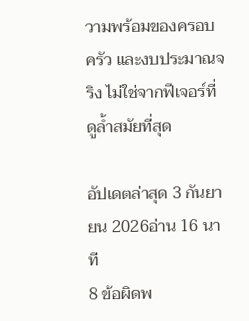วามพร้อมของครอบครัว และงบประมาณจริง ไม่ใช่จากฟีเจอร์ที่ดูล้ำสมัยที่สุด

อัปเดตล่าสุด 3 กันยายน 2026อ่าน 16 นาที
8 ข้อผิดพ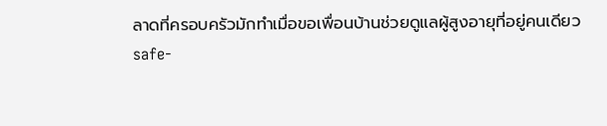ลาดที่ครอบครัวมักทำเมื่อขอเพื่อนบ้านช่วยดูแลผู้สูงอายุที่อยู่คนเดียว
safe-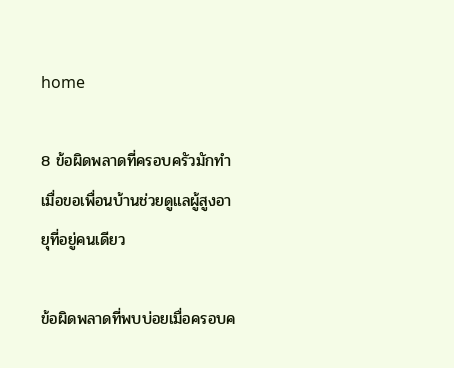home

8 ข้อผิดพลาดที่ครอบครัวมักทำเมื่อขอเพื่อนบ้านช่วยดูแลผู้สูงอายุที่อยู่คนเดียว

ข้อผิดพลาดที่พบบ่อยเมื่อครอบค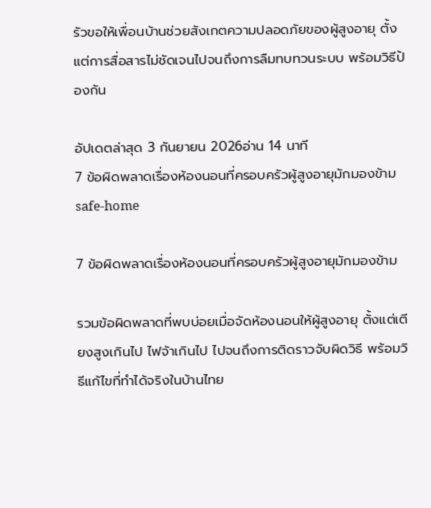รัวขอให้เพื่อนบ้านช่วยสังเกตความปลอดภัยของผู้สูงอายุ ตั้งแต่การสื่อสารไม่ชัดเจนไปจนถึงการลืมทบทวนระบบ พร้อมวิธีป้องกัน

อัปเดตล่าสุด 3 กันยายน 2026อ่าน 14 นาที
7 ข้อผิดพลาดเรื่องห้องนอนที่ครอบครัวผู้สูงอายุมักมองข้าม
safe-home

7 ข้อผิดพลาดเรื่องห้องนอนที่ครอบครัวผู้สูงอายุมักมองข้าม

รวมข้อผิดพลาดที่พบบ่อยเมื่อจัดห้องนอนให้ผู้สูงอายุ ตั้งแต่เตียงสูงเกินไป ไฟจ้าเกินไป ไปจนถึงการติดราวจับผิดวิธี พร้อมวิธีแก้ไขที่ทำได้จริงในบ้านไทย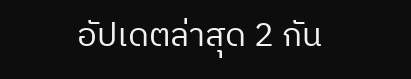อัปเดตล่าสุด 2 กัน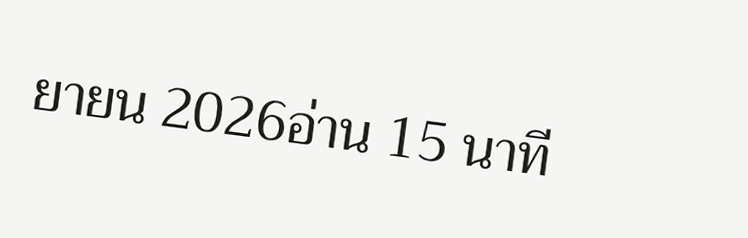ยายน 2026อ่าน 15 นาที